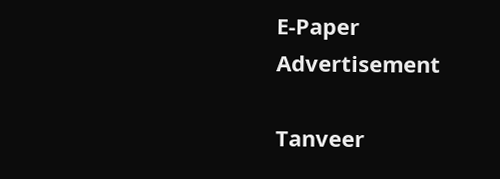E-Paper
Advertisement

Tanveer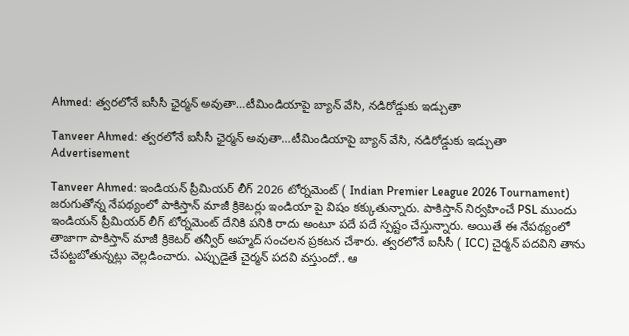Ahmed: త్వ‌ర‌లోనే ఐసీసీ ఛైర్మ‌న్ అవుతా…టీమిండియాపై బ్యాన్ వేసి, న‌డిరోడ్డుకు ఇడ్చుతా

Tanveer Ahmed: త్వ‌ర‌లోనే ఐసీసీ ఛైర్మ‌న్ అవుతా…టీమిండియాపై బ్యాన్ వేసి, న‌డిరోడ్డుకు ఇడ్చుతా
Advertisement

Tanveer Ahmed: ఇండియన్ ప్రీమియర్ లీగ్ 2026 టోర్నమెంట్ ( Indian Premier League 2026 Tournament) జరుగుతోన్న నేపథ్యంలో పాకిస్తాన్ మాజీ క్రికెటర్లు ఇండియా పై విషం కక్కుతున్నారు. పాకిస్తాన్ నిర్వహించే PSL ముందు ఇండియన్ ప్రీమియర్ లీగ్ టోర్నమెంట్ దేనికి పనికి రాదు అంటూ పదే పదే స్పష్టం చేస్తున్నారు. అయితే ఈ నేపథ్యంలో తాజాగా పాకిస్తాన్ మాజీ క్రికెటర్ తన్వీర్ అహ్మద్ సంచలన ప్రకటన చేశారు. త్వరలోనే ఐసీసీ ( ICC) చైర్మన్ పదవిని తాను చేపట్టబోతున్నట్లు వెల్లడించారు. ఎప్పుడైతే చైర్మన్ పదవి వస్తుందో.. ఆ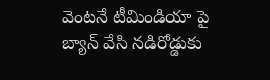వెంటనే టీమిండియా పై బ్యాన్ వేసి నడిరోడ్డుకు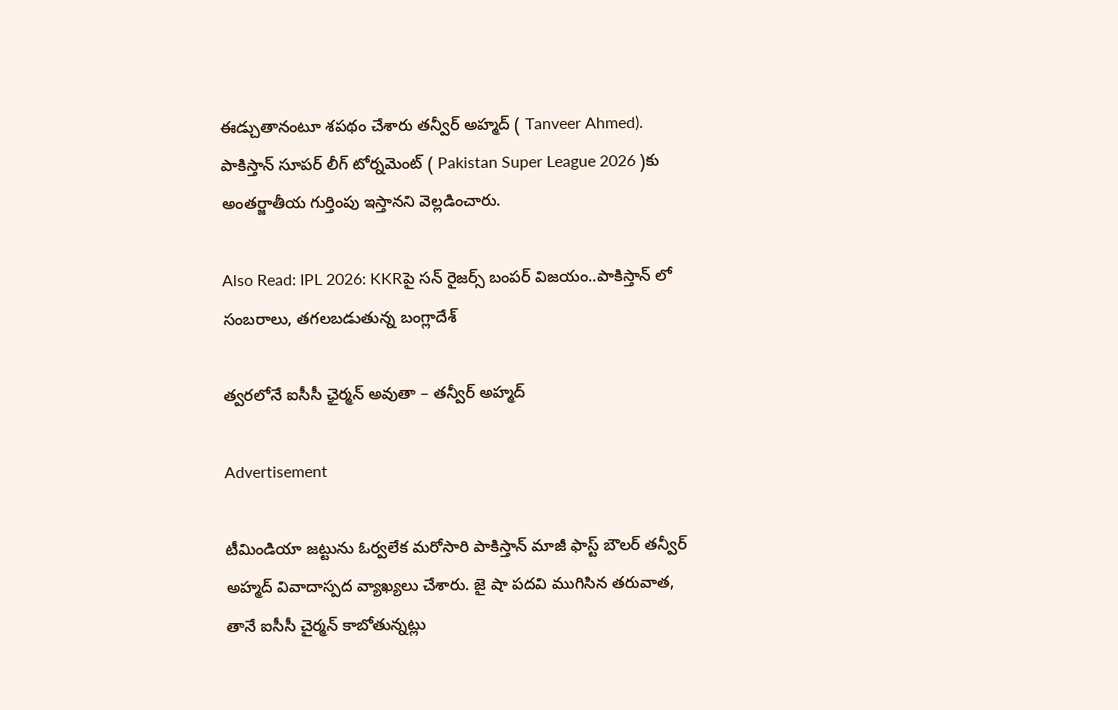ఈడ్చుతానంటూ శపథం చేశారు తన్వీర్ అహ్మద్ ( Tanveer Ahmed). పాకిస్తాన్ సూప‌ర్ లీగ్ టోర్న‌మెంట్ ( Pakistan Super League 2026 )కు అంత‌ర్జాతీయ గుర్తింపు ఇస్తాన‌ని వెల్ల‌డించారు.

Also Read: IPL 2026: KKRపై స‌న్ రైజ‌ర్స్ బంప‌ర్ విజ‌యం..పాకిస్తాన్ లో సంబ‌రాలు, తగలబడుతున్న బంగ్లాదేశ్

త్వ‌ర‌లోనే ఐసీసీ ఛైర్మ‌న్ అవుతా – తన్వీర్ అహ్మద్

Advertisement

టీమిండియా జట్టును ఓర్వలేక మరోసారి పాకిస్తాన్ మాజీ ఫాస్ట్ బౌలర్ తన్వీర్ అహ్మద్ వివాదాస్పద వ్యాఖ్యలు చేశారు. జై షా పదవి ముగిసిన తరువాత, తానే ఐసీసీ చైర్మన్ కాబోతున్నట్లు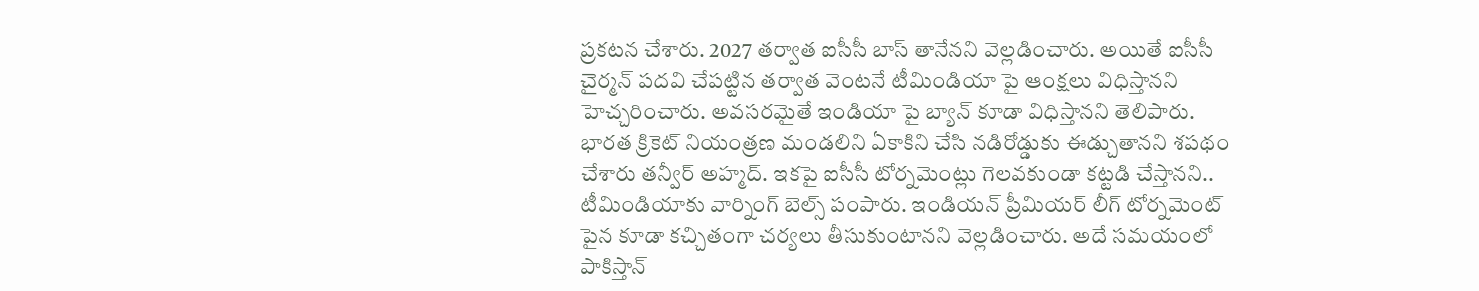ప్రకటన చేశారు. 2027 తర్వాత ఐసీసీ బాస్ తానేనని వెల్లడించారు. అయితే ఐసీసీ చైర్మన్ పదవి చేపట్టిన తర్వాత వెంటనే టీమిండియా పై ఆంక్షలు విధిస్తానని హెచ్చరించారు. అవసరమైతే ఇండియా పై బ్యాన్ కూడా విధిస్తానని తెలిపారు. భారత క్రికెట్ నియంత్రణ మండలిని ఏకాకిని చేసి నడిరోడ్డుకు ఈడ్చుతానని శపథం చేశారు తన్వీర్ అహ్మద్. ఇకపై ఐసీసీ టోర్నమెంట్లు గెలవకుండా కట్టడి చేస్తానని.. టీమిండియాకు వార్నింగ్ బెల్స్ పంపారు. ఇండియన్ ప్రీమియర్ లీగ్ టోర్నమెంట్ పైన కూడా కచ్చితంగా చర్యలు తీసుకుంటానని వెల్లడించారు. అదే సమయంలో పాకిస్తాన్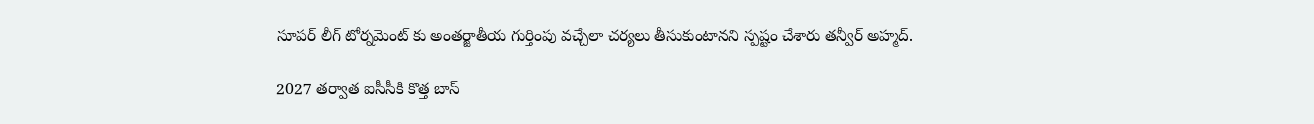సూపర్ లీగ్ టోర్నమెంట్ కు అంతర్జాతీయ గుర్తింపు వచ్చేలా చర్యలు తీసుకుంటానని స్పష్టం చేశారు తన్వీర్ అహ్మద్.

2027 తర్వాత ఐసీసీకి కొత్త బాస్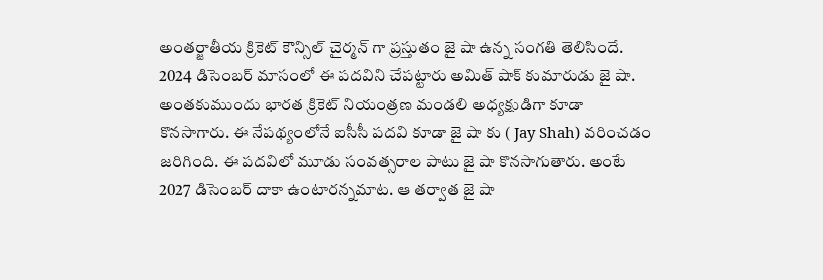అంతర్జాతీయ క్రికెట్ కౌన్సిల్ చైర్మన్ గా ప్రస్తుతం జై షా ఉన్న సంగతి తెలిసిందే. 2024 డిసెంబర్ మాసంలో ఈ పదవిని చేపట్టారు అమిత్ షాక్ కుమారుడు జై షా. అంతకుముందు భారత క్రికెట్ నియంత్రణ మండలి అధ్యక్షుడిగా కూడా కొనసాగారు. ఈ నేపథ్యంలోనే ఐసీసీ పదవి కూడా జై షా కు ( Jay Shah) వరించడం జరిగింది. ఈ పదవిలో మూడు సంవత్సరాల పాటు జై షా కొనసాగుతారు. అంటే 2027 డిసెంబర్ దాకా ఉంటారన్నమాట. ఆ తర్వాత జై షా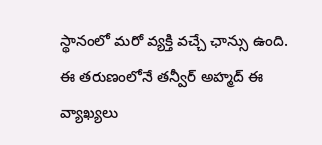స్థానంలో మ‌రో వ్య‌క్తి వ‌చ్చే ఛాన్సు ఉంది. ఈ త‌రుణంలోనే త‌న్వీర్ అహ్మ‌ద్ ఈ వ్యాఖ్య‌లు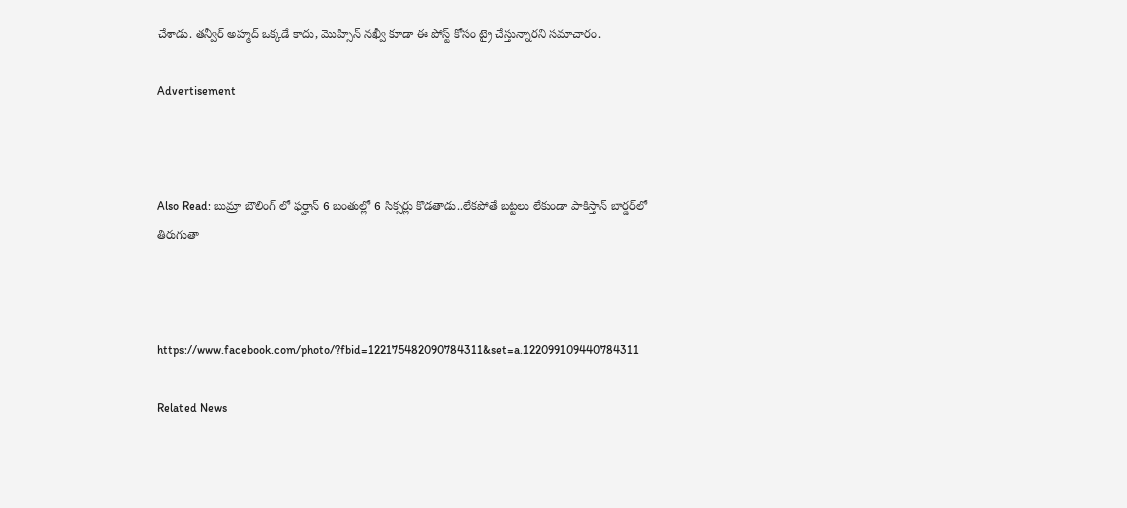చేశాడు. త‌న్వీర్ అహ్మ‌ద్ ఒక్క‌డే కాదు, మొహ్సిన్ న‌ఖ్వీ కూడా ఈ పోస్ట్ కోసం ట్రై చేస్తున్నార‌ని స‌మాచారం.

Advertisement



Also Read: బుమ్రా బౌలింగ్ లో ఫ‌ర్హాన్‌ 6 బంతుల్లో 6 సిక్స‌ర్లు కొడ‌తాడు..లేక‌పోతే బ‌ట్ట‌లు లేకుండా పాకిస్తాన్ బార్డ‌ర్‌లో తిరుగుతా



https://www.facebook.com/photo/?fbid=122175482090784311&set=a.122099109440784311

Related News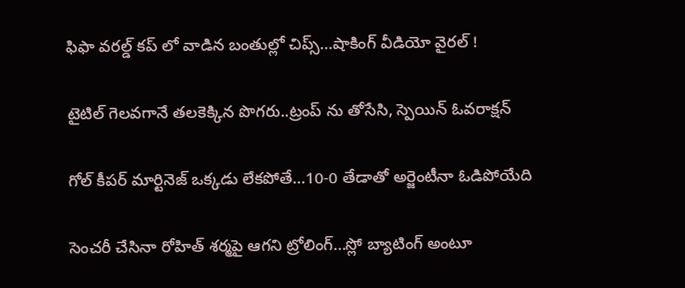ఫిఫా వ‌ర‌ల్డ్ క‌ప్ లో వాడిన‌ బంతుల్లో చిప్స్…షాకింగ్ వీడియో వైర‌ల్ !

టైటిల్ గెల‌వ‌గానే త‌ల‌కెక్కిన పొగ‌రు..ట్రంప్ ను తోసేసి, స్పెయిన్ ఓవ‌రాక్ష‌న్‌

గోల్ కీపర్ మార్టినెజ్ ఒక్క‌డు లేక‌పోతే…10-0 తేడాతో అర్జెంటీనా ఓడిపోయేది

సెంచ‌రీ చేసినా రోహిత్ శ‌ర్మ‌పై ఆగ‌ని ట్రోలింగ్…స్లో బ్యాటింగ్ అంటూ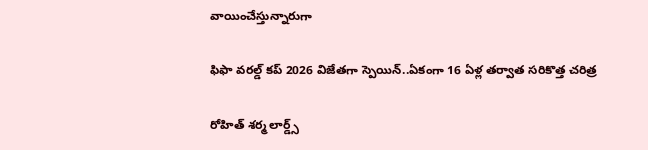వాయించేస్తున్నారుగా

ఫిఫా వ‌ర‌ల్డ్ క‌ప్ 2026 విజేతగా స్పెయిన్‌..ఏకంగా 16 ఏళ్ల త‌ర్వాత స‌రికొత్త చ‌రిత్ర‌

రోహిత్ శ‌ర్మ లార్డ్స్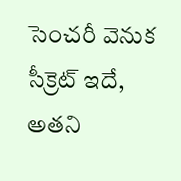సెంచ‌రీ వెనుక సీక్రెట్ ఇదే, అత‌ని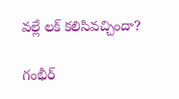వ‌ల్లే ల‌క్ క‌లిసివ‌చ్చిందా?

గంభీర్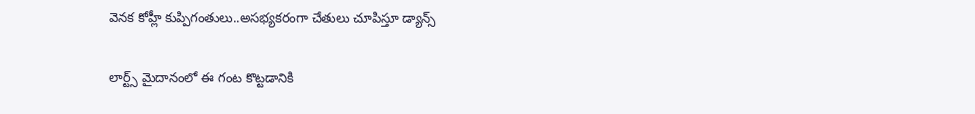వెనక కోహ్లీ కుప్పిగంతులు..అస‌భ్యక‌రంగా చేతులు చూపిస్తూ డ్యాన్స్

లార్ట్స్ మైదానంలో ఈ గంట కొట్ట‌డానికి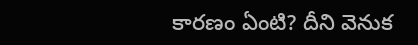కార‌ణం ఏంటి? దీని వెనుక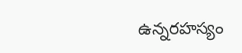ఉన్న‌ర‌హ‌స్యం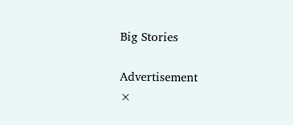Big Stories

Advertisement
×